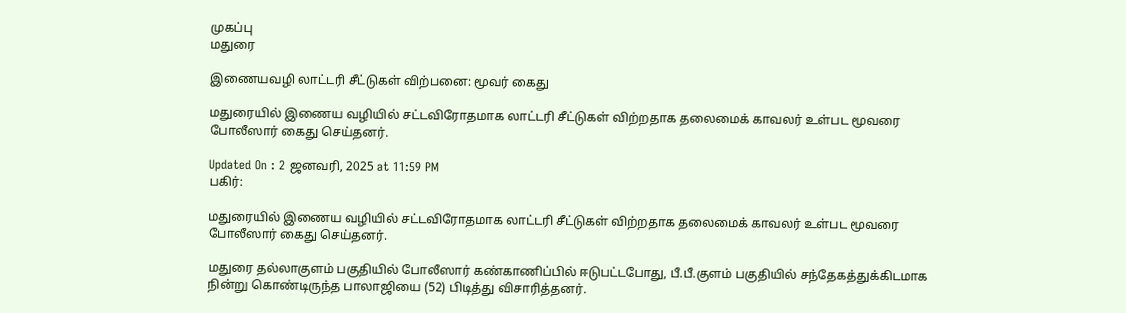முகப்பு
மதுரை

இணையவழி லாட்டரி சீட்டுகள் விற்பனை: மூவர் கைது

மதுரையில் இணைய வழியில் சட்டவிரோதமாக லாட்டரி சீட்டுகள் விற்றதாக தலைமைக் காவலர் உள்பட மூவரை போலீஸார் கைது செய்தனர்.

Updated On : 2 ஜனவரி, 2025 at 11:59 PM
பகிர்:

மதுரையில் இணைய வழியில் சட்டவிரோதமாக லாட்டரி சீட்டுகள் விற்றதாக தலைமைக் காவலர் உள்பட மூவரை போலீஸார் கைது செய்தனர்.

மதுரை தல்லாகுளம் பகுதியில் போலீஸார் கண்காணிப்பில் ஈடுபட்டபோது, பீ.பீ.குளம் பகுதியில் சந்தேகத்துக்கிடமாக நின்று கொண்டிருந்த பாலாஜியை (52) பிடித்து விசாரித்தனர்.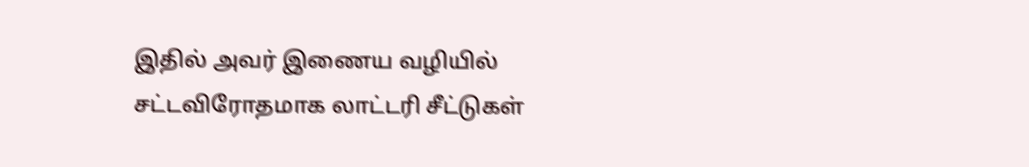இதில் அவர் இணைய வழியில் சட்டவிரோதமாக லாட்டரி சீட்டுகள்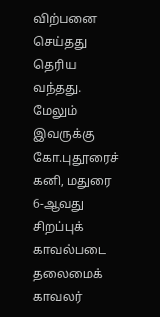விற்பனை செய்தது தெரிய வந்தது. மேலும் இவருக்கு கோ.புதூரைச் கனி, மதுரை 6-ஆவது சிறப்புக் காவல்படை தலைமைக் காவலர்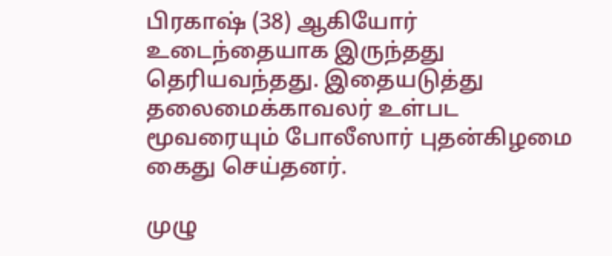பிரகாஷ் (38) ஆகியோர் உடைந்தையாக இருந்தது தெரியவந்தது. இதையடுத்து தலைமைக்காவலர் உள்பட மூவரையும் போலீஸார் புதன்கிழமை கைது செய்தனர்.

முழு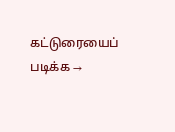கட்டுரையைப் படிக்க →